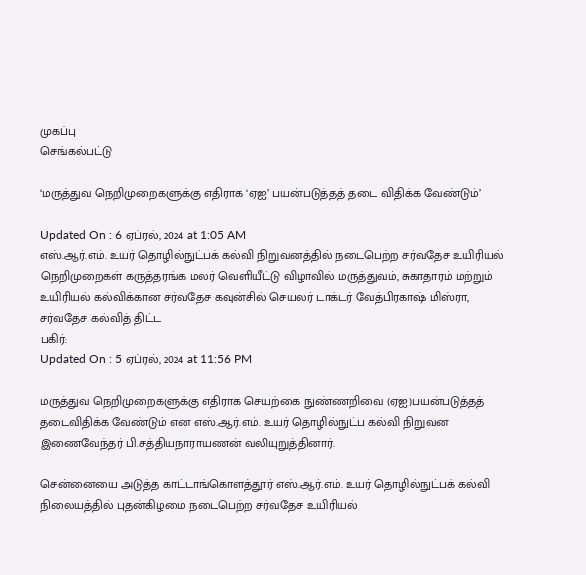முகப்பு
செங்கல்பட்டு

‘மருத்துவ நெறிமுறைகளுக்கு எதிராக ‘ஏஐ’ பயன்படுத்தத் தடை விதிக்க வேண்டும்’

Updated On : 6 ஏப்ரல், 2024 at 1:05 AM
எஸ்.ஆர்.எம். உயர் தொழில்நுட்பக் கல்வி நிறுவனத்தில் நடைபெற்ற சர்வதேச உயிரியல் நெறிமுறைகள் கருத்தரங்க மலர் வெளியீட்டு விழாவில் மருத்துவம், சுகாதாரம் மற்றும் உயிரியல் கல்விக்கான சர்வதேச கவுன்சில் செயலர் டாக்டர் வேத்பிரகாஷ் மிஸ்ரா, சர்வதேச கல்வித் திட்ட
பகிர்:
Updated On : 5 ஏப்ரல், 2024 at 11:56 PM

மருத்துவ நெறிமுறைகளுக்கு எதிராக செயற்கை நுண்ணறிவை (ஏஐ)பயன்படுத்தத் தடைவிதிக்க வேண்டும் என எஸ்.ஆர்.எம். உயர் தொழில்நுட்ப கல்வி நிறுவன இணைவேந்தர் பி.சத்தியநாராயணன் வலியுறுத்தினார்.

சென்னையை அடுத்த காட்டாங்கொளத்தூர் எஸ்.ஆர்.எம். உயர் தொழில்நுட்பக் கல்வி நிலையத்தில் புதன்கிழமை நடைபெற்ற சர்வதேச உயிரியல்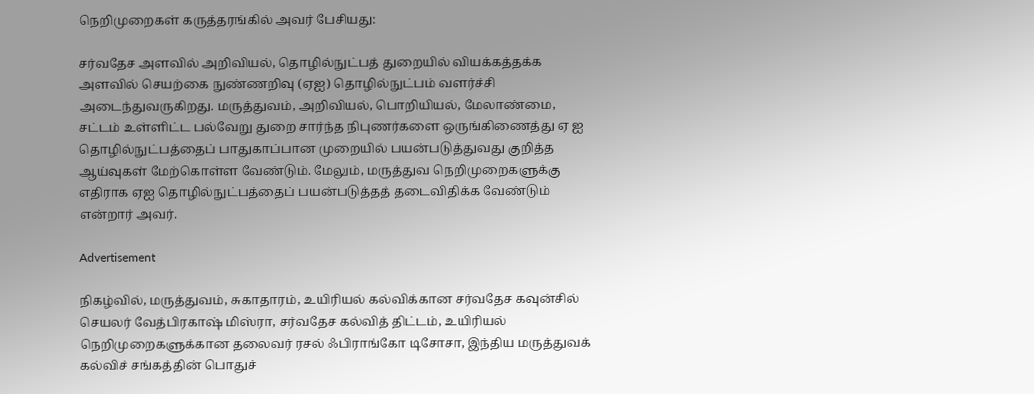நெறிமுறைகள் கருத்தரங்கில் அவர் பேசியது:

சர்வதேச அளவில் அறிவியல், தொழில்நுட்பத் துறையில் வியக்கத்தக்க அளவில் செயற்கை நுண்ணறிவு (ஏஐ) தொழில்நுட்பம் வளர்ச்சி அடைந்துவருகிறது. மருத்துவம், அறிவியல், பொறியியல், மேலாண்மை, சட்டம் உள்ளிட்ட பல்வேறு துறை சார்ந்த நிபுணர்களை ஒருங்கிணைத்து ஏ ஐ தொழில்நுட்பத்தைப் பாதுகாப்பான முறையில் பயன்படுத்துவது குறித்த ஆய்வுகள் மேற்கொள்ள வேண்டும். மேலும், மருத்துவ நெறிமுறைகளுக்கு எதிராக ஏஐ தொழில்நுட்பத்தைப் பயன்படுத்தத் தடைவிதிக்க வேண்டும் என்றார் அவர்.

Advertisement

நிகழ்வில், மருத்துவம், சுகாதாரம், உயிரியல் கல்விக்கான சர்வதேச கவுன்சில் செயலர் வேத்பிரகாஷ் மிஸ்ரா, சர்வதேச கல்வித் திட்டம், உயிரியல் நெறிமுறைகளுக்கான தலைவர் ரசல் ஃபிராங்கோ டிசோசா, இந்திய மருத்துவக் கல்விச் சங்கத்தின் பொதுச்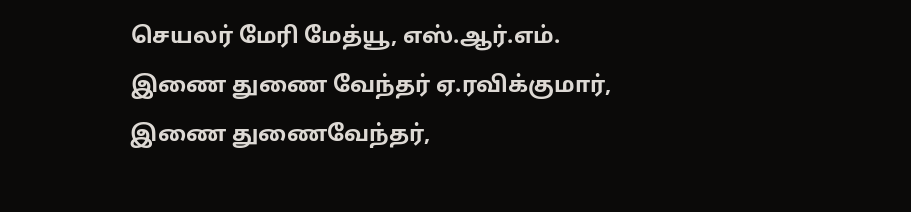செயலர் மேரி மேத்யூ, எஸ்.ஆர்.எம். இணை துணை வேந்தர் ஏ.ரவிக்குமார், இணை துணைவேந்தர்,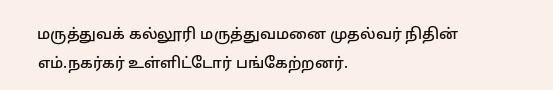மருத்துவக் கல்லூரி மருத்துவமனை முதல்வர் நிதின் எம்.நகர்கர் உள்ளிட்டோர் பங்கேற்றனர்.